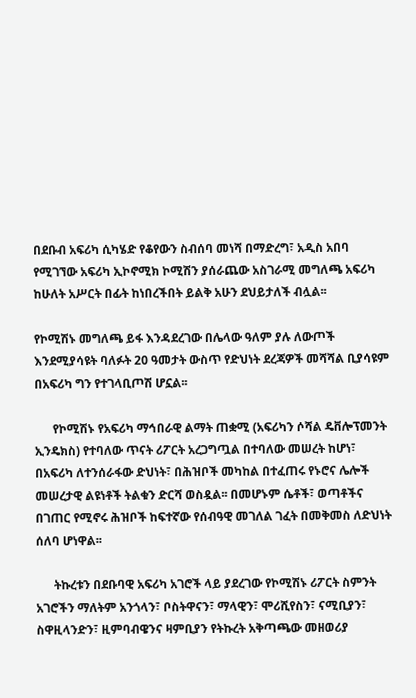በደቡብ አፍሪካ ሲካሄድ የቆየውን ስብሰባ መነሻ በማድረግ፣ አዲስ አበባ የሚገኘው አፍሪካ ኢኮኖሚክ ኮሚሽን ያሰራጨው አስገራሚ መግለጫ አፍሪካ ከሁለት አሥርት በፊት ከነበረችበት ይልቅ አሁን ደህይታለች ብሏል፡፡

የኮሚሽኑ መግለጫ ይፋ እንዳደረገው በሌላው ዓለም ያሉ ለውጦች እንደሚያሳዩት ባለፉት 20 ዓመታት ውስጥ የድህነት ደረጃዎች መሻሻል ቢያሳዩም በአፍሪካ ግን የተገላቢጦሽ ሆኗል፡፡

      የኮሚሽኑ የአፍሪካ ማኅበራዊ ልማት ጠቋሚ (አፍሪካን ሶሻል ዴቨሎፕመንት ኢንዴክስ) የተባለው ጥናት ሪፖርት አረጋግጧል በተባለው መሠረት ከሆነ፣ በአፍሪካ ለተንሰራፋው ድህነት፣ በሕዝቦች መካከል በተፈጠሩ የኑሮና ሌሎች መሠረታዊ ልዩነቶች ትልቁን ድርሻ ወስዷል፡፡ በመሆኑም ሴቶች፣ ወጣቶችና በገጠር የሚኖሩ ሕዝቦች ከፍተኛው የሰብዓዊ መገለል ገፈት በመቅመስ ለድህነት ሰለባ ሆነዋል፡፡

      ትኩረቱን በደቡባዊ አፍሪካ አገሮች ላይ ያደረገው የኮሚሽኑ ሪፖርት ስምንት አገሮችን ማለትም አንጎላን፣ ቦስትዋናን፣ ማላዊን፣ ሞሪሺየስን፣ ናሚቢያን፣ ስዋዚላንድን፣ ዚምባብዌንና ዛምቢያን የትኩረት አቅጣጫው መዘወሪያ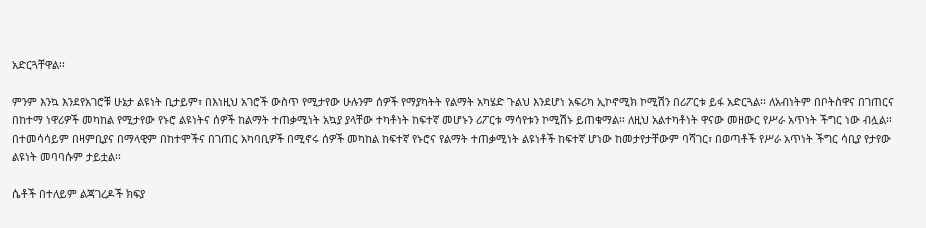አድርጓቸዋል፡፡

ምንም እንኳ እንደየአገሮቹ ሁኔታ ልዩነት ቢታይም፣ በእነዚህ አገሮች ውስጥ የሚታየው ሁሉንም ሰዎች የማያካትት የልማት አካሄድ ጉልህ እንደሆነ አፍሪካ ኢኮኖሚክ ኮሚሽን በሪፖርቱ ይፋ አድርጓል፡፡ ለአብነትም በቦትስዋና በገጠርና በከተማ ነዋሪዎች መካከል የሚታየው የኑሮ ልዩነትና ሰዎች ከልማት ተጠቃሚነት አኳያ ያላቸው ተካቶነት ከፍተኛ መሆኑን ሪፖርቱ ማሳየቱን ኮሚሽኑ ይጠቁማል፡፡ ለዚህ አልተካቶነት ዋናው መዘውር የሥራ አጥነት ችግር ነው ብሏል፡፡ በተመሳሳይም በዛምቢያና በማላዊም በከተሞችና በገጠር አካባቢዎች በሚኖሩ ሰዎች መካከል ከፍተኛ የኑሮና የልማት ተጠቃሚነት ልዩነቶች ከፍተኛ ሆነው ከመታየታቸውም ባሻገር፣ በወጣቶች የሥራ አጥነት ችግር ሳቢያ የታየው ልዩነት መባባሱም ታይቷል፡፡

ሴቶች በተለይም ልጃገረዶች ክፍያ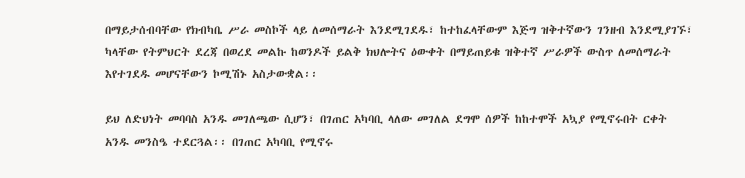በማይታሰብባቸው የክብካቤ ሥራ መስኮች ላይ ለመሰማራት እንደሚገደዱ፣ ከተከፈላቸውም እጅግ ዝቅተኛውን ገንዘብ እንደሚያገኙ፣ ካላቸው የትምህርት ደረጃ በወረደ መልኩ ከወንዶች ይልቅ ክህሎትና ዕውቀት በማይጠይቁ ዝቅተኛ ሥራዎች ውስጥ ለመሰማራት እየተገደዱ መሆናቸውን ኮሚሽኑ አስታውቋል፡፡

ይህ ለድህነት መባባስ አንዱ መገለጫው ሲሆን፣ በገጠር አካባቢ ላለው መገለል ደግሞ ሰዎች ከከተሞች አኳያ የሚኖሩበት ርቀት አንዱ መንስዔ ተደርጓል፡፡ በገጠር አካባቢ የሚኖሩ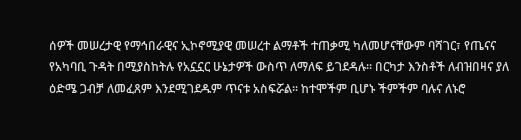ሰዎች መሠረታዊ የማኅበራዊና ኢኮኖሚያዊ መሠረተ ልማቶች ተጠቃሚ ካለመሆናቸውም ባሻገር፣ የጤናና የአካባቢ ጉዳት በሚያስከትሉ የአኗኗር ሁኔታዎች ውስጥ ለማለፍ ይገደዳሉ፡፡ በርካታ እንስቶች ለብዝበዛና ያለ ዕድሜ ጋብቻ ለመፈጸም እንደሚገደዱም ጥናቱ አስፍሯል፡፡ ከተሞችም ቢሆኑ ችምችም ባሉና ለኑሮ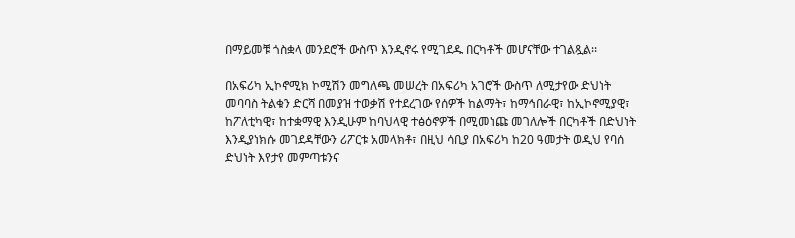በማይመቹ ጎስቋላ መንደሮች ውስጥ እንዲኖሩ የሚገደዱ በርካቶች መሆናቸው ተገልጿል፡፡

በአፍሪካ ኢኮኖሚክ ኮሚሽን መግለጫ መሠረት በአፍሪካ አገሮች ውስጥ ለሚታየው ድህነት መባባስ ትልቁን ድርሻ በመያዝ ተወቃሽ የተደረገው የሰዎች ከልማት፣ ከማኅበራዊ፣ ከኢኮኖሚያዊ፣ ከፖለቲካዊ፣ ከተቋማዊ እንዲሁም ከባህላዊ ተፅዕኖዎች በሚመነጩ መገለሎች በርካቶች በድህነት እንዲያነክሱ መገደዳቸውን ሪፖርቱ አመላክቶ፣ በዚህ ሳቢያ በአፍሪካ ከ20 ዓመታት ወዲህ የባሰ ድህነት እየታየ መምጣቱንና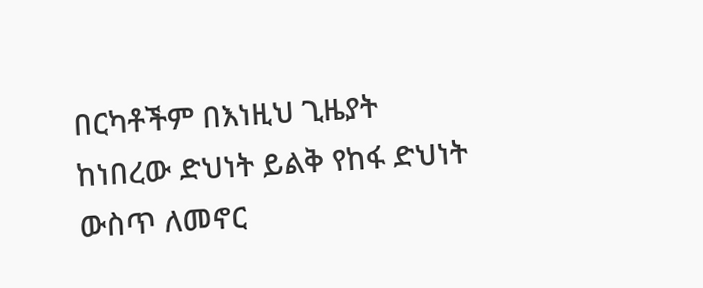በርካቶችም በእነዚህ ጊዜያት ከነበረው ድህነት ይልቅ የከፋ ድህነት ውስጥ ለመኖር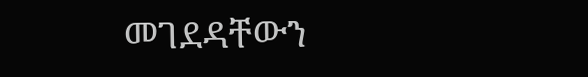መገደዳቸውን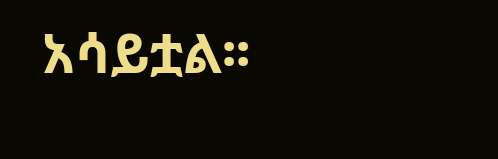አሳይቷል፡፡